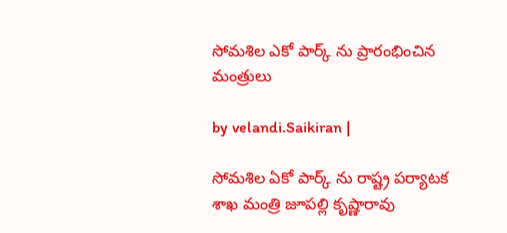సోమశిల ఎకో పార్క్ ను ప్రారంభించిన మంత్రులు

by velandi.Saikiran |

సోమశిల ఏకో పార్క్ ను రాష్ట్ర పర్యాటక శాఖ మంత్రి జూపల్లి కృష్ణారావు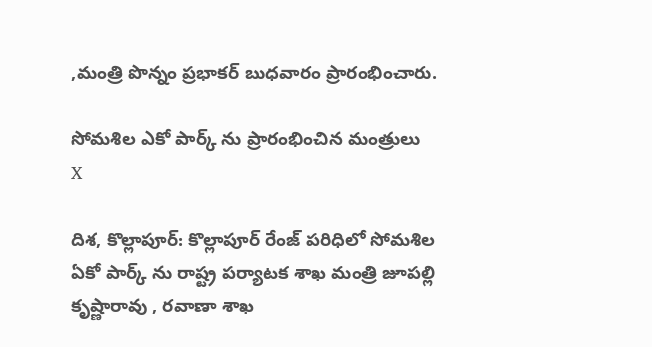,మంత్రి పొన్నం ప్రభాకర్ బుధవారం ప్రారంభించారు.

సోమశిల ఎకో పార్క్ ను ప్రారంభించిన మంత్రులు
X

దిశ, కొల్లాపూర్: కొల్లాపూర్ రేంజ్ పరిధిలో సోమశిల ఏకో పార్క్ ను రాష్ట్ర పర్యాటక శాఖ మంత్రి జూపల్లి కృష్ణారావు , రవాణా శాఖ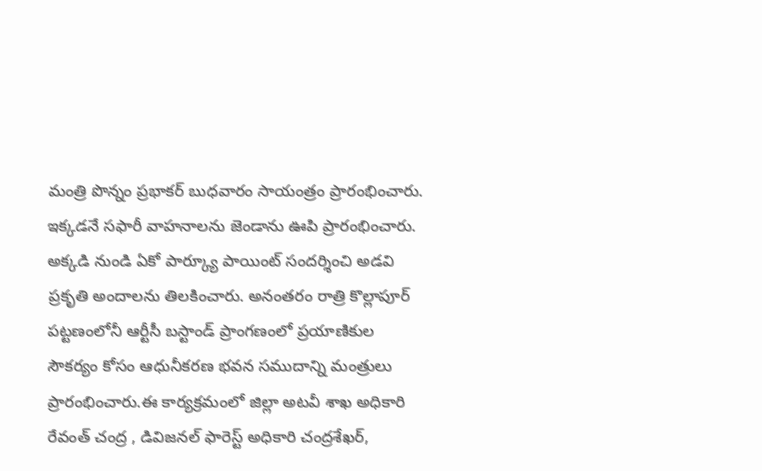మంత్రి పొన్నం ప్రభాకర్ బుధవారం సాయంత్రం ప్రారంభించారు. ఇక్కడనే సఫారీ వాహనాలను జెండాను ఊపి ప్రారంభించారు. అక్కడి నుండి ఏకో పార్క్యూ పాయింట్ సందర్శించి అడవి ప్రకృతి అందాలను తిలకించారు. అనంతరం రాత్రి కొల్లాపూర్ పట్టణంలోనీ ఆర్టీసీ బస్టాండ్ ప్రాంగణంలో ప్రయాణికుల సౌకర్యం కోసం ఆధునీకరణ భవన సముదాన్ని మంత్రులు ప్రారంభించారు.ఈ కార్యక్రమంలో జిల్లా అటవీ శాఖ అధికారి రేవంత్ చంద్ర , డివిజనల్ ఫారెస్ట్ అధికారి చంద్రశేఖర్,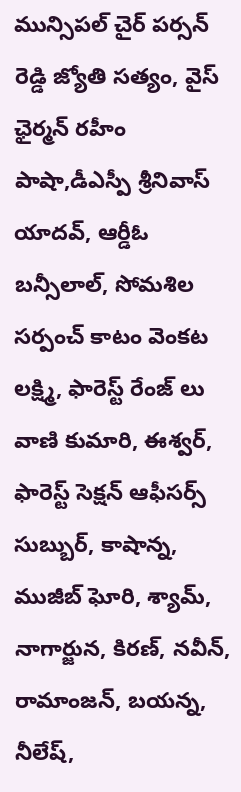మున్సిపల్ చైర్ పర్సన్ రెడ్డి జ్యోతి సత్యం, వైస్ ఛైర్మన్ రహీం పాషా,డీఎస్పీ శ్రీనివాస్ యాదవ్, ఆర్డీఓ బన్సీలాల్, సోమశిల సర్పంచ్ కాటం వెంకట లక్ష్మి, ఫారెస్ట్ రేంజ్ లు వాణి కుమారి, ఈశ్వర్, ఫారెస్ట్ సెక్షన్ ఆఫీసర్స్ సుబ్బుర్, కాషాన్న, ముజీబ్ ఘోరి, శ్యామ్, నాగార్జున, కిరణ్, నవీన్, రామాంజన్, బయన్న, నీలేష్,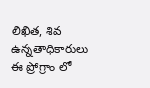లిఖిత, శివ ఉన్నతాధికారులు ఈ ప్రోగ్రాం లో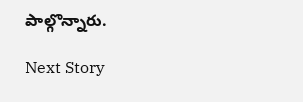పాల్గొన్నారు.

Next Story